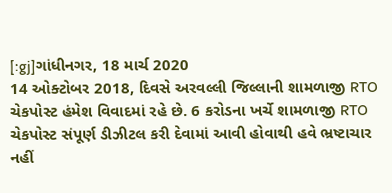[:gj]ગાંધીનગર, 18 માર્ચ 2020
14 ઓક્ટોબર 2018, દિવસે અરવલ્લી જિલ્લાની શામળાજી RTO ચેકપોસ્ટ હંમેશ વિવાદમાં રહે છે. 6 કરોડના ખર્ચે શામળાજી RTO ચેકપોસ્ટ સંપૂર્ણ ડીઝીટલ કરી દેવામાં આવી હોવાથી હવે ભ્રષ્ટાચાર નહીં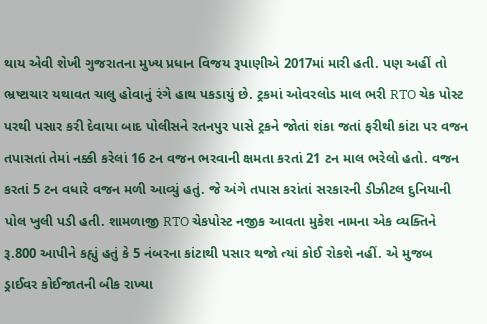થાય એવી શેખી ગુજરાતના મુખ્ય પ્રધાન વિજય રૂપાણીએ 2017માં મારી હતી. પણ અહીં તો ભ્રષ્ટાચાર યથાવત ચાલુ હોવાનું રંગે હાથ પકડાયું છે. ટ્રકમાં ઓવરલોડ માલ ભરી RTO ચેક પોસ્ટ પરથી પસાર કરી દેવાયા બાદ પોલીસને રતનપુર પાસે ટ્રકને જોતાં શંકા જતાં ફરીથી કાંટા પર વજન તપાસતાં તેમાં નક્કી કરેલાં 16 ટન વજન ભરવાની ક્ષમતા કરતાં 21 ટન માલ ભરેલો હતો. વજન કરતાં 5 ટન વધારે વજન મળી આવ્યું હતું. જે અંગે તપાસ કરાંતાં સરકારની ડીઝીટલ દુનિયાની પોલ ખુલી પડી હતી. શામળાજી RTO ચેકપોસ્ટ નજીક આવતા મુકેશ નામના એક વ્યક્તિને રૂ.800 આપીને કહ્યું હતું કે 5 નંબરના કાંટાથી પસાર થજો ત્યાં કોઈ રોકશે નહીં. એ મુજબ ડ્રાઈવર કોઈજાતની બીક રાખ્યા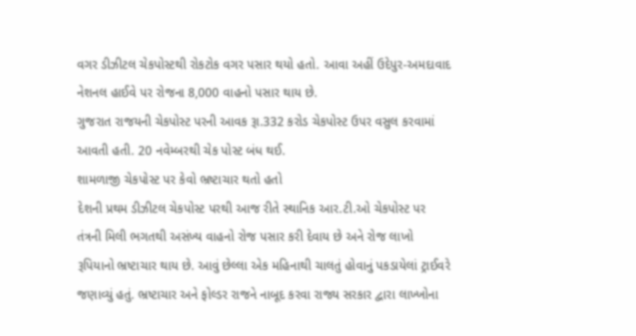વગર ડીઝીટલ ચેકપોસ્ટથી રોકટોક વગર પસાર થયો હતો. આવા અહીં ઉદેપુર-અમદાવાદ નેશનલ હાઈવે પર રોજના 8,000 વાહનો પસાર થાય છે.
ગુજરાત રાજયની ચેકપોસ્ટ પરની આવક રૂા.332 કરોડ ચેકપોસ્ટ ઉપર વસુલ કરવામાં આવતી હતી. 20 નવેમ્બરથી ચેક પોસ્ટ બંધ થઈ.
શામળાજી ચેકપોસ્ટ પર કેવો ભ્રષ્ટાચાર થતો હતો
દેશની પ્રથમ ડીઝીટલ ચેકપોસ્ટ પરથી આજ રીતે સ્થાનિક આર.ટી.ઓ ચેકપોસ્ટ પર તંત્રની મિલી ભગતથી અસંખ્ય વાહનો રોજ પસાર કરી દેવાય છે અને રોજ લાખો રૂપિયાનો ભ્રષ્ટાચાર થાય છે. આવું છેલ્લા એક મહિનાથી ચાલતું હોવાનું પકડાયેલાં ટ્રાઈવરે જણાવ્યું હતું. ભ્રષ્ટાચાર અને ફોલ્ડર રાજને નાબૂદ કરવા રાજ્ય સરકાર દ્વારા લાખ્ખોના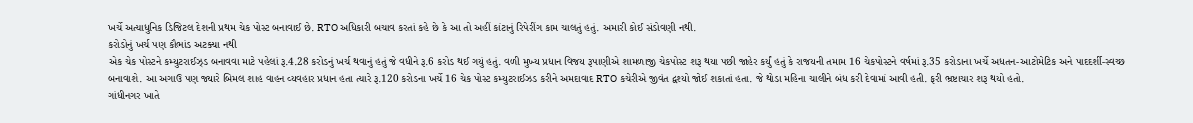ખર્ચે અત્યાધુનિક ડિજિટલ દેશની પ્રથમ ચેક પોસ્ટ બનાવાઈ છે. RTO અધિકારી બચાવ કરતાં કહે છે કે આ તો અહીં કાંટાનું રિપેરીંગ કામ ચાલતું હતું. અમારી કોઈ સંડોવણી નથી.
કરોડોનું ખર્ચ પણ કૌભાંડ અટક્યા નથી
એક ચેક પોસ્ટને કમ્યુટરાઈઝ્ડ બનાવવા માટે પહેલાં રૂ.4.28 કરોડનું ખર્ચ થવાનું હતું જે વધીને રૂ.6 કરોડ થઈ ગયું હતું. વળી મુખ્ય પ્રધાન વિજય રૂપાણીએ શામળાજી ચેકપોસ્ટ શરૂ થયા પછી જાહેર કર્યું હતું કે રાજયની તમામ 16 ચેકપોસ્ટને વર્ષમાં રૂ.35 કરોડાના ખર્ચે અધતન-આટોમેટિક અને પાદદર્શી-સ્વચ્છ બનાવાશે. આ અગાઉ પણ જ્યારે બિમલ શાહ વાહન વ્યવહાર પ્રધાન હતા ત્યારે રૂ.120 કરોડના ખર્ચે 16 ચેક પોસ્ટ કમ્યુટરાઈઝડ કરીને અમદાવાદ RTO કચેરીએ જીવંત દ્વશ્યો જોઈ શકાતાં હતા. જે થોડા મહિના ચાલીને બંધ કરી દેવામાં આવી હતી. ફરી ભ્રષ્ટાચાર શરૂ થયો હતો.
ગાંધીનગર ખાતે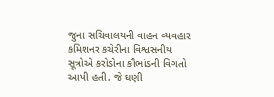જુના સચિવાલયની વાહન વ્યવહાર કમિશનર કચેરીના વિશ્વસનીય સૂત્રોએ કરોડોના કૌભાંડની વિગતો આપી હતી. જે ઘણી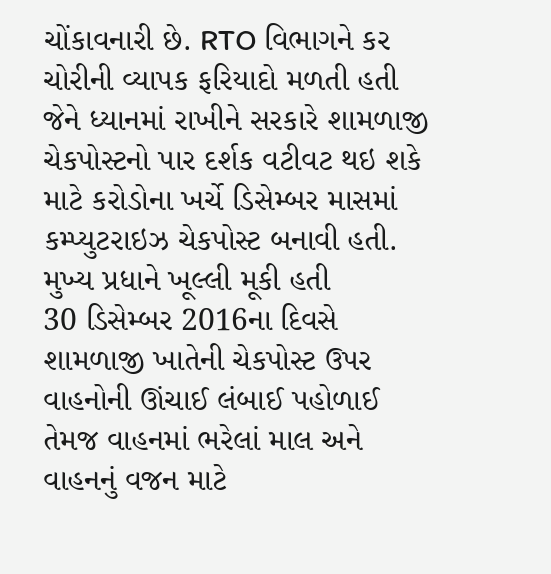ચોંકાવનારી છે. RTO વિભાગને કર ચોરીની વ્યાપક ફરિયાદો મળતી હતી જેને ધ્યાનમાં રાખીને સરકારે શામળાજી ચેકપોસ્ટનો પાર દર્શક વટીવટ થઇ શકે માટે કરોડોના ખર્ચે ડિસેમ્બર માસમાં કમ્પ્યુટરાઇઝ ચેકપોસ્ટ બનાવી હતી.
મુખ્ય પ્રધાને ખૂલ્લી મૂકી હતી
30 ડિસેમ્બર 2016ના દિવસે શામળાજી ખાતેની ચેકપોસ્ટ ઉપર વાહનોની ઊંચાઈ લંબાઈ પહોળાઈ તેમજ વાહનમાં ભરેલાં માલ અને વાહનનું વજન માટે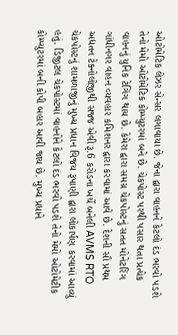ઓટોમેટિક લેઝર સેન્સર લગાવાયા છે. જેના દ્વારા વાહનને કેટલો દંડ ભરવો પડશે તેનો મેમો ઓટોમેટિક કોમ્પ્યુટરમાં બને છે. ચેકપોસ્ટ પરથી પસાર થતા પ્રત્યેક વાહનનું યુનિક ટેગિંગ થાય છે. કેમેરા દ્વારા સમગ્ર ચેકપોસ્ટનું સતત મોનેટરિંગ ગાંધીનગર વાહન વ્યવહાર કમિશનર દ્વારા કરવામાં આવે છે. દેશની સૌ પ્રથમ અદ્યતન ટેક્નોલોજીથી સજ્જ એવી રૂ.6 કરોડના ખર્ચે બનેલી AVMS RTO ચેકપોસ્ટનું શામળાજીનું મુખ્ય પ્રધાન વિજય રૂપાણી દ્વારા લોકાર્પણ કરવામાં આવ્યું હતું. ડિજીટલ ચેકપોસ્ટમાં વાહનોને કેટલો દંડ ભરવો પડશે તેનો મેમો ઓટોમેટીક કોમ્પ્યુટરમાં બની કોપી બહાર આવી જાય છે. મુખ્ય પ્રધાને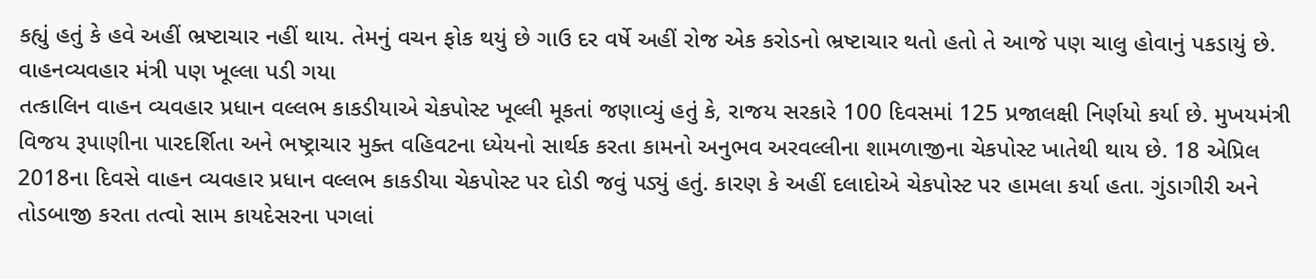કહ્યું હતું કે હવે અહીં ભ્રષ્ટાચાર નહીં થાય. તેમનું વચન ફોક થયું છે ગાઉ દર વર્ષે અહીં રોજ એક કરોડનો ભ્રષ્ટાચાર થતો હતો તે આજે પણ ચાલુ હોવાનું પકડાયું છે.
વાહનવ્યવહાર મંત્રી પણ ખૂલ્લા પડી ગયા
તત્કાલિન વાહન વ્યવહાર પ્રધાન વલ્લભ કાકડીયાએ ચેકપોસ્ટ ખૂલ્લી મૂકતાં જણાવ્યું હતું કે, રાજય સરકારે 100 દિવસમાં 125 પ્રજાલક્ષી નિર્ણયો કર્યા છે. મુખયમંત્રી વિજય રૂપાણીના પારદર્શિતા અને ભષ્ટ્રાચાર મુક્ત વહિવટના ધ્યેયનો સાર્થક કરતા કામનો અનુભવ અરવલ્લીના શામળાજીના ચેકપોસ્ટ ખાતેથી થાય છે. 18 એપ્રિલ 2018ના દિવસે વાહન વ્યવહાર પ્રધાન વલ્લભ કાકડીયા ચેકપોસ્ટ પર દોડી જવું પડ્યું હતું. કારણ કે અહીં દલાદોએ ચેકપોસ્ટ પર હામલા કર્યા હતા. ગુંડાગીરી અને તોડબાજી કરતા તત્વો સામ કાયદેસરના પગલાં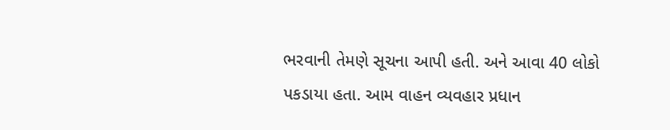ભરવાની તેમણે સૂચના આપી હતી. અને આવા 40 લોકો પકડાયા હતા. આમ વાહન વ્યવહાર પ્રધાન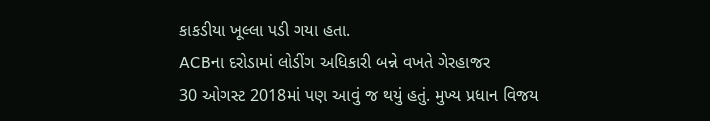કાકડીયા ખૂલ્લા પડી ગયા હતા.
ACBના દરોડામાં લોડીંગ અધિકારી બન્ને વખતે ગેરહાજર
30 ઓગસ્ટ 2018માં પણ આવું જ થયું હતું. મુખ્ય પ્રધાન વિજય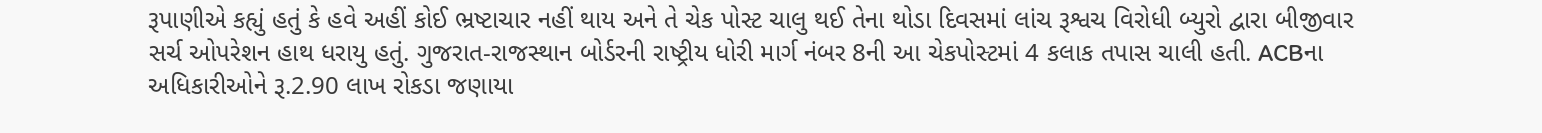રૂપાણીએ કહ્યું હતું કે હવે અહીં કોઈ ભ્રષ્ટાચાર નહીં થાય અને તે ચેક પોસ્ટ ચાલુ થઈ તેના થોડા દિવસમાં લાંચ રૂશ્વચ વિરોધી બ્યુરો દ્વારા બીજીવાર સર્ચ ઓપરેશન હાથ ધરાયુ હતું. ગુજરાત-રાજસ્થાન બોર્ડરની રાષ્ટ્રીય ધોરી માર્ગ નંબર 8ની આ ચેકપોસ્ટમાં 4 કલાક તપાસ ચાલી હતી. ACBના અધિકારીઓને રૂ.2.90 લાખ રોકડા જણાયા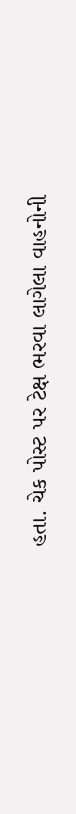હતા. ચેક પોસ્ટ પર ટેક્ષ ભરવા લાગેલા વાહનોની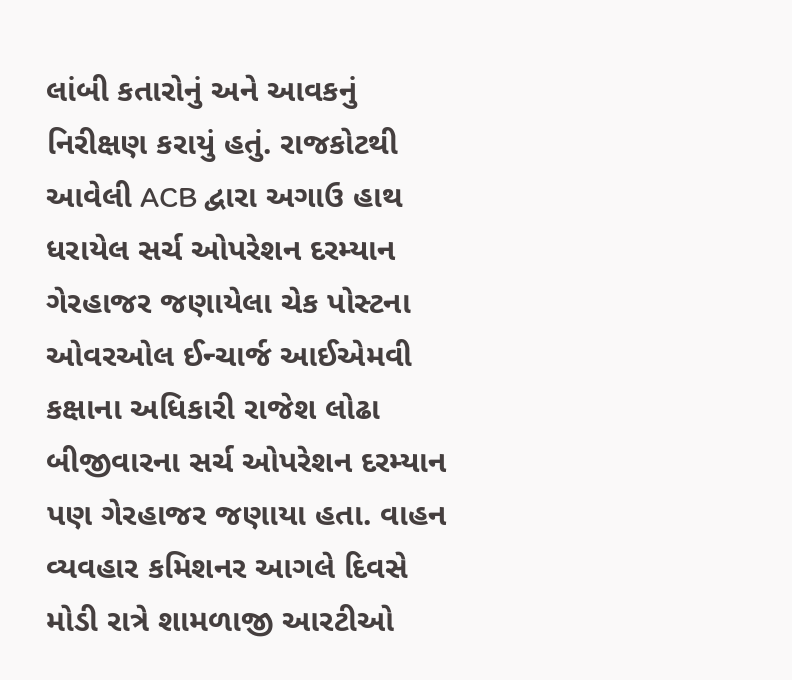લાંબી કતારોનું અને આવકનું નિરીક્ષણ કરાયું હતું. રાજકોટથી આવેલી ACB દ્વારા અગાઉ હાથ ધરાયેલ સર્ચ ઓપરેશન દરમ્યાન ગેરહાજર જણાયેલા ચેક પોસ્ટના ઓવરઓલ ઈન્ચાર્જ આઈએમવી કક્ષાના અધિકારી રાજેશ લોઢા બીજીવારના સર્ચ ઓપરેશન દરમ્યાન પણ ગેરહાજર જણાયા હતા. વાહન વ્યવહાર કમિશનર આગલે દિવસે મોડી રાત્રે શામળાજી આરટીઓ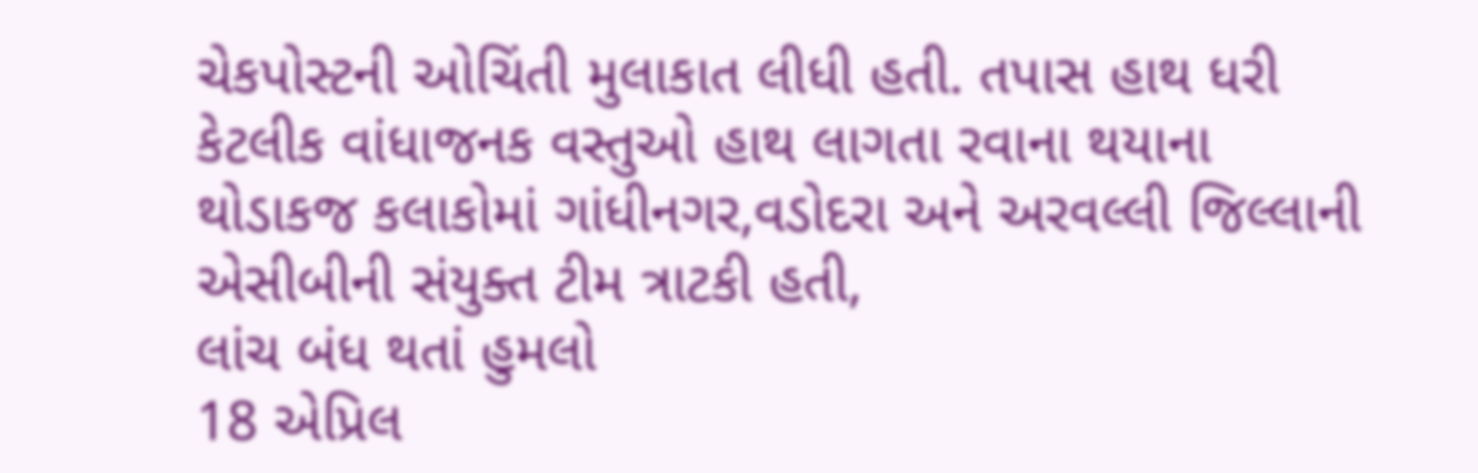ચેકપોસ્ટની ઓચિંતી મુલાકાત લીધી હતી. તપાસ હાથ ધરી કેટલીક વાંધાજનક વસ્તુઓ હાથ લાગતા રવાના થયાના થોડાકજ કલાકોમાં ગાંધીનગર,વડોદરા અને અરવલ્લી જિલ્લાની એસીબીની સંયુક્ત ટીમ ત્રાટકી હતી,
લાંચ બંધ થતાં હુમલો
18 એપ્રિલ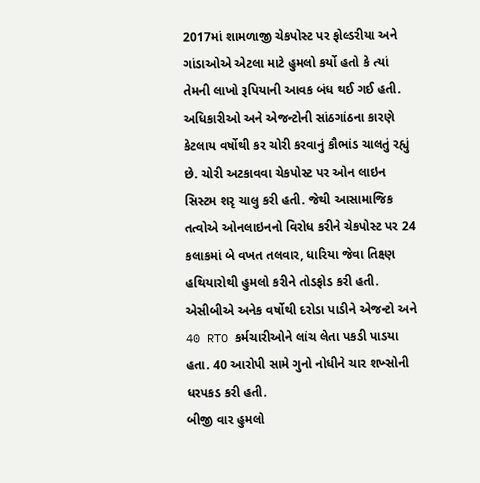2017માં શામળાજી ચેકપોસ્ટ પર ફોલ્ડરીયા અને ગાંડાઓએ એટલા માટે હુમલો કર્યો હતો કે ત્યાં તેમની લાખો રૂપિયાની આવક બંધ થઈ ગઈ હતી. અધિકારીઓ અને એજન્ટોની સાંઠગાંઠના કારણે કેટલાય વર્ષોથી કર ચોરી કરવાનું કૌભાંડ ચાલતું રહ્યું છે. ચોરી અટકાવવા ચેકપોસ્ટ પર ઓન લાઇન સિસ્ટમ શરૃ ચાલુ કરી હતી. જેથી આસામાજિક તત્વોએ ઓનલાઇનનો વિરોધ કરીને ચેકપોસ્ટ પર 24 કલાકમાં બે વખત તલવાર, ધારિયા જેવા તિક્ષ્ણ હથિયારોથી હુમલો કરીને તોડફોડ કરી હતી. એસીબીએ અનેક વર્ષોથી દરોડા પાડીને એજન્ટો અને 40 RTO કર્મચારીઓને લાંચ લેતા પકડી પાડયા હતા. 40 આરોપી સામે ગુનો નોધીને ચાર શખ્સોની ધરપકડ કરી હતી.
બીજી વાર હુમલો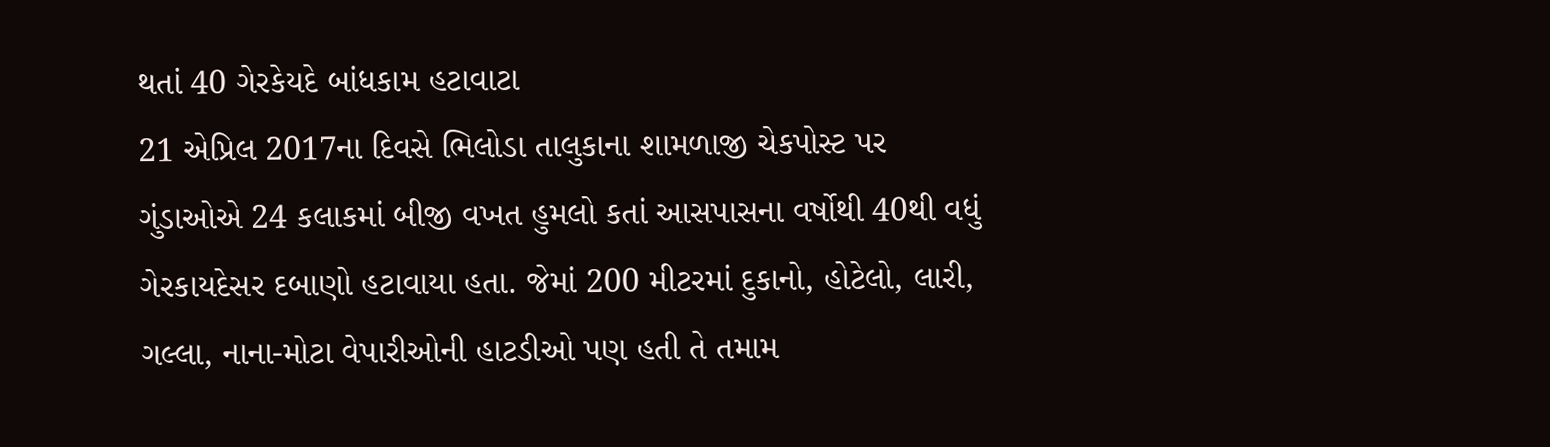થતાં 40 ગેરકેયદે બાંધકામ હટાવાટા
21 એપ્રિલ 2017ના દિવસે ભિલોડા તાલુકાના શામળાજી ચેકપોસ્ટ પર ગુંડાઓએ 24 કલાકમાં બીજી વખત હુમલો કતાં આસપાસના વર્ષોથી 40થી વધું ગેરકાયદેસર દબાણો હટાવાયા હતા. જેમાં 200 મીટરમાં દુકાનો, હોટેલો, લારી, ગલ્લા, નાના-મોટા વેપારીઓની હાટડીઓ પણ હતી તે તમામ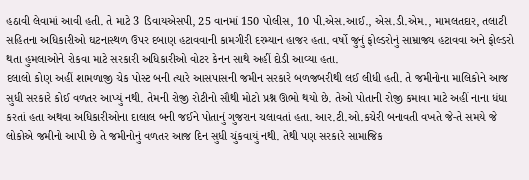હઠાવી લેવામાં આવી હતી. તે માટે 3 ડિવાયએસપી, 25 વાનમાં 150 પોલીસ, 10 પી.એસ.આઈ., એસ.ડી.એમ., મામલતદાર, તલાટી સહિતના અધિકારીઓ ઘટનાસ્થળ ઉપર દબાણ હટાવવાની કામગીરી દરમ્યાન હાજર હતા. વર્ષો જુનું ફોલ્ડરોનું સામ્રાજ્ય હટાવવા અને ફોલ્ડરો થતા હુમલાઓને રોકવા માટે સરકારી અધિકારીઓ વોટર કેનન સાથે અહીં દોડી આવ્યા હતા.
દલાલો કોણ અહીં શામળાજી ચેક પોસ્ટ બની ત્યારે આસપાસની જમીન સરકારે બળજબરીથી લઈ લીધી હતી. તે જમીનોના માલિકોને આજ સુધી સરકારે કોઈ વળતર આપ્યું નથી. તેમની રોજી રોટીનો સૌથી મોટો પ્રશ્ન ઊભો થયો છે. તેઓ પોતાની રોજી કમાવા માટે અહીં નાના ધંધા કરતાં હતા અથવા અધિકારીઓના દાલાલ બની જઈને પોતાનું ગુજરાન ચલાવતાં હતા. આર.ટી.ઓ.કચેરી બનાવતી વખતે જે-તે સમયે જે લોકોએ જમીનો આપી છે તે જમીનોનું વળતર આજ દિન સુધી ચુંકવાયું નથી. તેથી પણ સરકારે સામાજિક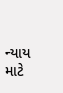ન્યાય માટે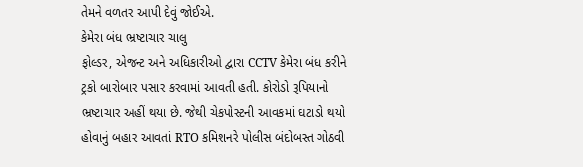તેમને વળતર આપી દેવું જોઈએ.
કેમેરા બંધ ભ્રષ્ટાચાર ચાલુ
ફોલ્ડર, એજન્ટ અને અધિકારીઓ દ્વારા CCTV કેમેરા બંધ કરીને ટ્રકો બારોબાર પસાર કરવામાં આવતી હતી. કોરોડો રૂપિયાનો ભ્રષ્ટાચાર અહીં થયા છે. જેથી ચેકપોસ્ટની આવકમાં ઘટાડો થયો હોવાનું બહાર આવતાં RTO કમિશનરે પોલીસ બંદોબસ્ત ગોઠવી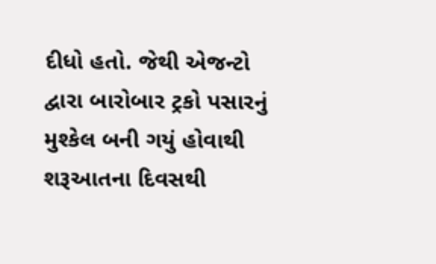દીધો હતો. જેથી એજન્ટો દ્વારા બારોબાર ટ્રકો પસારનું મુશ્કેલ બની ગયું હોવાથી શરૂઆતના દિવસથી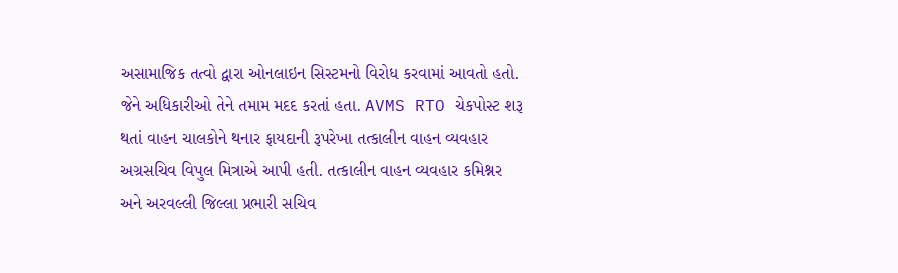અસામાજિક તત્વો દ્વારા ઓનલાઇન સિસ્ટમનો વિરોધ કરવામાં આવતો હતો. જેને અધિકારીઓ તેને તમામ મદદ કરતાં હતા. AVMS RTO ચેકપોસ્ટ શરૂ થતાં વાહન ચાલકોને થનાર ફાયદાની રૂપરેખા તત્કાલીન વાહન વ્યવહાર અગ્રસચિવ વિપુલ મિત્રાએ આપી હતી. તત્કાલીન વાહન વ્યવહાર કમિશ્નર અને અરવલ્લી જિલ્લા પ્રભારી સચિવ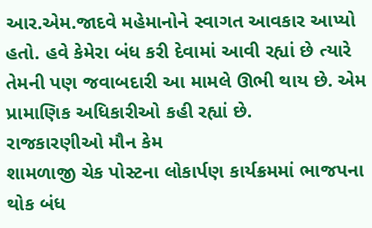આર.એમ.જાદવે મહેમાનોને સ્વાગત આવકાર આપ્યો હતો. હવે કેમેરા બંધ કરી દેવામાં આવી રહ્યાં છે ત્યારે તેમની પણ જવાબદારી આ મામલે ઊભી થાય છે. એમ પ્રામાણિક અધિકારીઓ કહી રહ્યાં છે.
રાજકારણીઓ મૌન કેમ
શામળાજી ચેક પોસ્ટના લોકાર્પણ કાર્યક્રમમાં ભાજપના થોક બંધ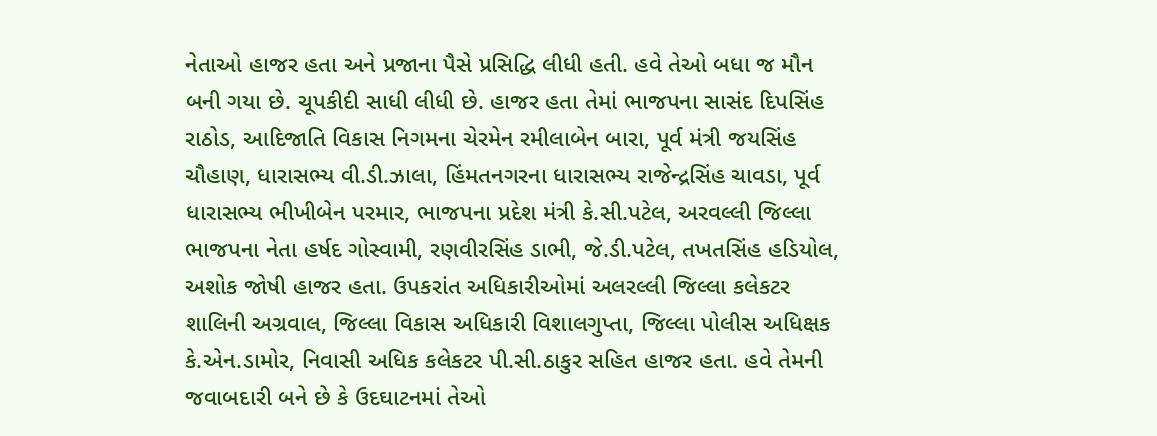નેતાઓ હાજર હતા અને પ્રજાના પૈસે પ્રસિદ્ધિ લીધી હતી. હવે તેઓ બધા જ મૌન બની ગયા છે. ચૂપકીદી સાધી લીધી છે. હાજર હતા તેમાં ભાજપના સાસંદ દિપસિંહ રાઠોડ, આદિજાતિ વિકાસ નિગમના ચેરમેન રમીલાબેન બારા, પૂર્વ મંત્રી જયસિંહ ચૌહાણ, ધારાસભ્ય વી.ડી.ઝાલા, હિંમતનગરના ધારાસભ્ય રાજેન્દ્રસિંહ ચાવડા, પૂર્વ ધારાસભ્ય ભીખીબેન પરમાર, ભાજપના પ્રદેશ મંત્રી કે.સી.પટેલ, અરવલ્લી જિલ્લા ભાજપના નેતા હર્ષદ ગોસ્વામી, રણવીરસિંહ ડાભી, જે.ડી.પટેલ, તખતસિંહ હડિયોલ, અશોક જોષી હાજર હતા. ઉપકરાંત અધિકારીઓમાં અલરલ્લી જિલ્લા કલેકટર શાલિની અગ્રવાલ, જિલ્લા વિકાસ અધિકારી વિશાલગુપ્તા, જિલ્લા પોલીસ અધિક્ષક કે.એન.ડામોર, નિવાસી અધિક કલેકટર પી.સી.ઠાકુર સહિત હાજર હતા. હવે તેમની જવાબદારી બને છે કે ઉદઘાટનમાં તેઓ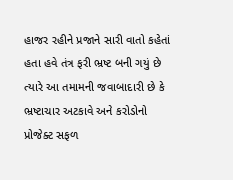હાજર રહીને પ્રજાને સારી વાતો કહેતાં હતા હવે તંત્ર ફરી ભ્રષ્ટ બની ગયું છે ત્યારે આ તમામની જવાબાદારી છે કે ભ્રષ્ટાચાર અટકાવે અને કરોડોનો પ્રોજેક્ટ સફળ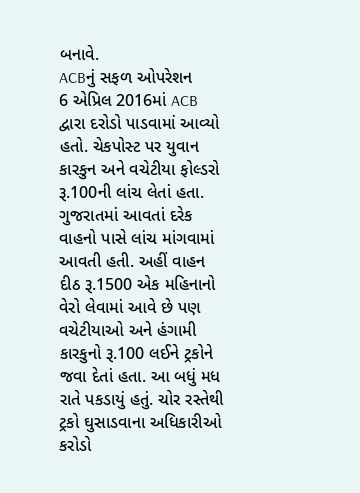બનાવે.
ACBનું સફળ ઓપરેશન
6 એપ્રિલ 2016માં ACB દ્વારા દરોડો પાડવામાં આવ્યો હતો. ચેકપોસ્ટ પર યુવાન કારકુન અને વચેટીયા ફોલ્ડરો રૂ.100ની લાંચ લેતાં હતા. ગુજરાતમાં આવતાં દરેક વાહનો પાસે લાંચ માંગવામાં આવતી હતી. અહીં વાહન દીઠ રૂ.1500 એક મહિનાનો વેરો લેવામાં આવે છે પણ વચેટીયાઓ અને હંગામી કારકુનો રૂ.100 લઈને ટ્રકોને જવા દેતાં હતા. આ બધું મધ રાતે પકડાયું હતું. ચોર રસ્તેથી ટ્રકો ઘુસાડવાના અધિકારીઓ કરોડો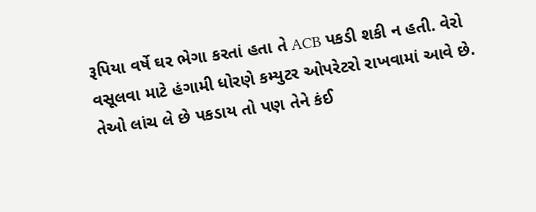રૂપિયા વર્ષે ઘર ભેગા કરતાં હતા તે ACB પકડી શકી ન હતી. વેરો વસૂલવા માટે હંગામી ધોરણે કમ્યુટર ઓપરેટરો રાખવામાં આવે છે. તેઓ લાંચ લે છે પકડાય તો પણ તેને કંઈ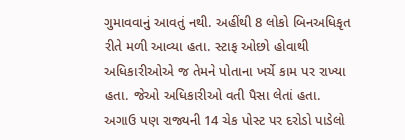ગુમાવવાનું આવતું નથી. અહીંથી 8 લોકો બિનઅધિકૃત રીતે મળી આવ્યા હતા. સ્ટાફ ઓછો હોવાથી અધિકારીઓએ જ તેમને પોતાના ખર્ચે કામ પર રાખ્યા હતા. જેઓ અધિકારીઓ વતી પૈસા લેતાં હતા. અગાઉ પણ રાજ્યની 14 ચેક પોસ્ટ પર દરોડો પાડેલો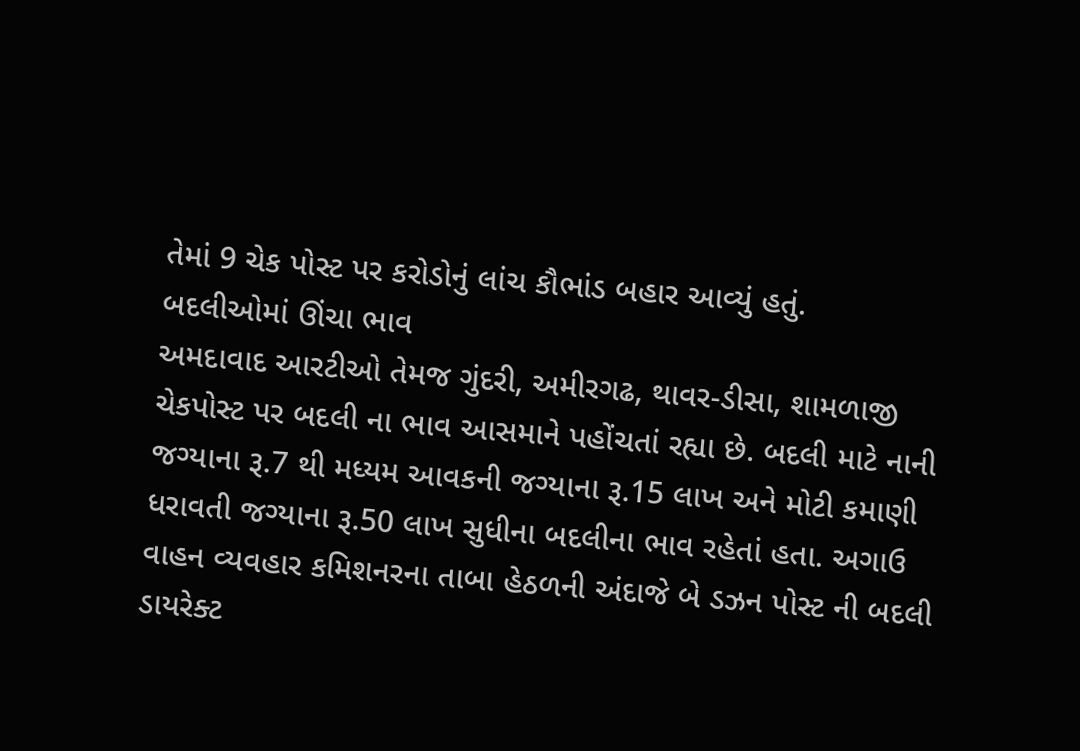તેમાં 9 ચેક પોસ્ટ પર કરોડોનું લાંચ કૌભાંડ બહાર આવ્યું હતું.
બદલીઓમાં ઊંચા ભાવ
અમદાવાદ આરટીઓ તેમજ ગુંદરી, અમીરગઢ, થાવર-ડીસા, શામળાજી ચેકપોસ્ટ પર બદલી ના ભાવ આસમાને પહોંચતાં રહ્યા છે. બદલી માટે નાની જગ્યાના રૂ.7 થી મધ્યમ આવકની જગ્યાના રૂ.15 લાખ અને મોટી કમાણી ધરાવતી જગ્યાના રૂ.50 લાખ સુધીના બદલીના ભાવ રહેતાં હતા. અગાઉ વાહન વ્યવહાર કમિશનરના તાબા હેઠળની અંદાજે બે ડઝન પોસ્ટ ની બદલી ડાયરેક્ટ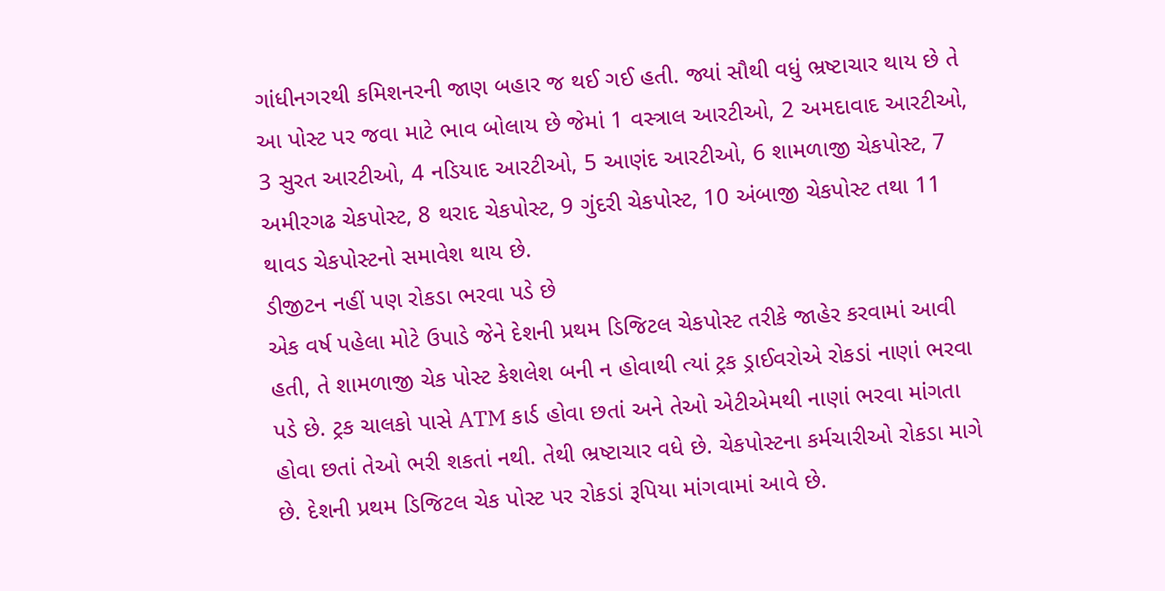ગાંધીનગરથી કમિશનરની જાણ બહાર જ થઈ ગઈ હતી. જ્યાં સૌથી વધું ભ્રષ્ટાચાર થાય છે તે આ પોસ્ટ પર જવા માટે ભાવ બોલાય છે જેમાં 1 વસ્ત્રાલ આરટીઓ, 2 અમદાવાદ આરટીઓ, 3 સુરત આરટીઓ, 4 નડિયાદ આરટીઓ, 5 આણંદ આરટીઓ, 6 શામળાજી ચેકપોસ્ટ, 7 અમીરગઢ ચેકપોસ્ટ, 8 થરાદ ચેકપોસ્ટ, 9 ગુંદરી ચેકપોસ્ટ, 10 અંબાજી ચેકપોસ્ટ તથા 11 થાવડ ચેકપોસ્ટનો સમાવેશ થાય છે.
ડીજીટન નહીં પણ રોકડા ભરવા પડે છે
એક વર્ષ પહેલા મોટે ઉપાડે જેને દેશની પ્રથમ ડિજિટલ ચેકપોસ્ટ તરીકે જાહેર કરવામાં આવી હતી, તે શામળાજી ચેક પોસ્ટ કેશલેશ બની ન હોવાથી ત્યાં ટ્રક ડ્રાઈવરોએ રોકડાં નાણાં ભરવા પડે છે. ટ્રક ચાલકો પાસે ATM કાર્ડ હોવા છતાં અને તેઓ એટીએમથી નાણાં ભરવા માંગતા હોવા છતાં તેઓ ભરી શકતાં નથી. તેથી ભ્રષ્ટાચાર વધે છે. ચેકપોસ્ટના કર્મચારીઓ રોકડા માગે છે. દેશની પ્રથમ ડિજિટલ ચેક પોસ્ટ પર રોકડાં રૂપિયા માંગવામાં આવે છે.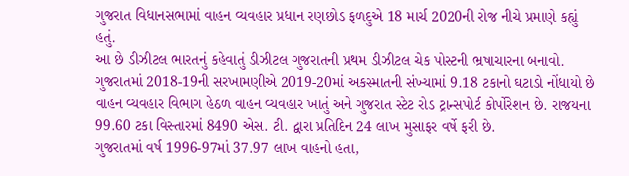ગુજરાત વિધાનસભામાં વાહન વ્યવહાર પ્રધાન રણછોડ ફળદુએ 18 માર્ચ 2020ની રોજ નીચે પ્રમાણે કહ્યું હતું.
આ છે ડીઝીટલ ભારતનું કહેવાતું ડીઝીટલ ગુજરાતની પ્રથમ ડીઝીટલ ચેક પોસ્ટની ભ્રષાચારના બનાવો.
ગુજરાતમાં 2018-19ની સરખામણીએ 2019-20માં અકસ્માતની સંખ્યામાં 9.18 ટકાનો ઘટાડો નોંધાયો છે
વાહન વ્યવહાર વિભાગ હેઠળ વાહન વ્યવહાર ખાતું અને ગુજરાત સ્ટેટ રોડ ટ્રાન્સપોર્ટ કોર્પોરેશન છે. રાજયના 99.60 ટકા વિસ્તારમાં 8490 એસ. ટી. દ્વારા પ્રતિદિન 24 લાખ મુસાફર વર્ષે ફરી છે.
ગુજરાતમાં વર્ષ 1996-97માં 37.97 લાખ વાહનો હતા,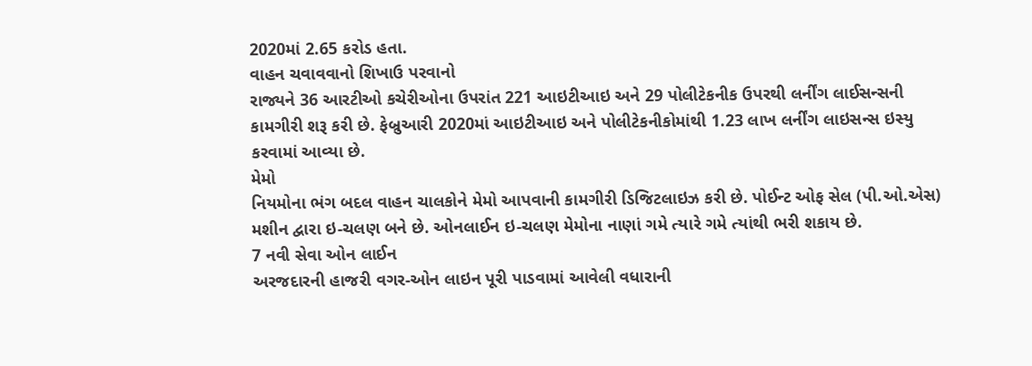2020માં 2.65 કરોડ હતા.
વાહન ચવાવવાનો શિખાઉ પરવાનો
રાજ્યને 36 આરટીઓ કચેરીઓના ઉપરાંત 221 આઇટીઆઇ અને 29 પોલીટેકનીક ઉપરથી લર્નીંગ લાઈસન્સની કામગીરી શરૂ કરી છે. ફેબ્રુઆરી 2020માં આઇટીઆઇ અને પોલીટેકનીકોમાંથી 1.23 લાખ લર્નીંગ લાઇસન્સ ઇસ્યુ કરવામાં આવ્યા છે.
મેમો
નિયમોના ભંગ બદલ વાહન ચાલકોને મેમો આપવાની કામગીરી ડિજિટલાઇઝ કરી છે. પોઈન્ટ ઓફ સેલ (પી.ઓ.એસ) મશીન દ્વારા ઇ-ચલણ બને છે. ઓનલાઈન ઇ-ચલણ મેમોના નાણાં ગમે ત્યારે ગમે ત્યાંથી ભરી શકાય છે.
7 નવી સેવા ઓન લાઈન
અરજદારની હાજરી વગર-ઓન લાઇન પૂરી પાડવામાં આવેલી વધારાની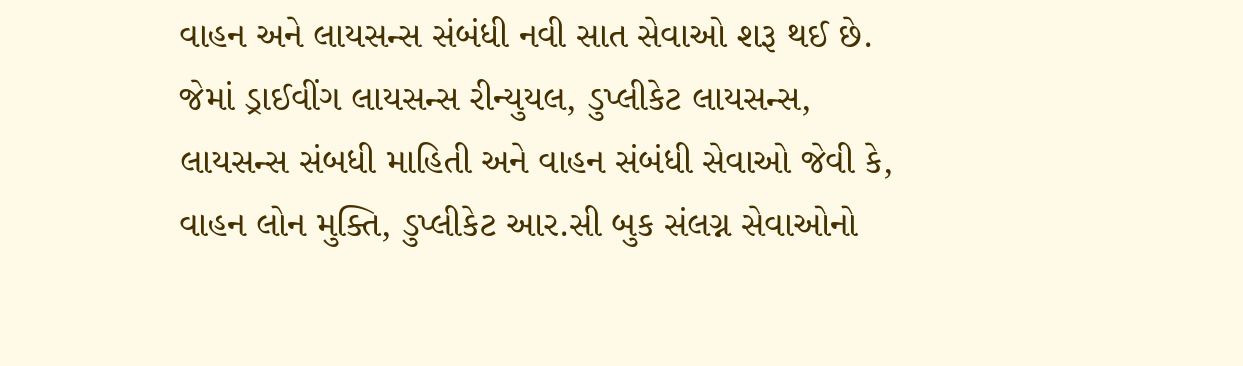વાહન અને લાયસન્સ સંબંધી નવી સાત સેવાઓ શરૂ થઈ છે. જેમાં ડ્રાઈવીંગ લાયસન્સ રીન્યુયલ, ડુપ્લીકેટ લાયસન્સ, લાયસન્સ સંબધી માહિતી અને વાહન સંબંધી સેવાઓ જેવી કે, વાહન લોન મુક્તિ, ડુપ્લીકેટ આર.સી બુક સંલગ્ન સેવાઓનો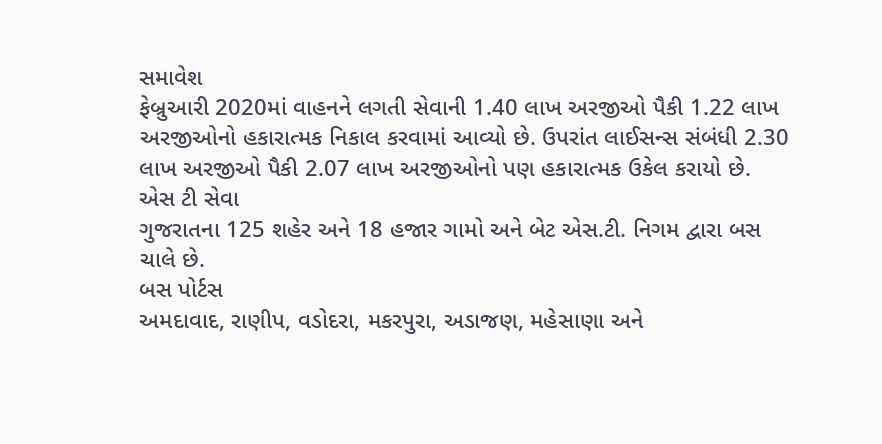સમાવેશ
ફેબ્રુઆરી 2020માં વાહનને લગતી સેવાની 1.40 લાખ અરજીઓ પૈકી 1.22 લાખ અરજીઓનો હકારાત્મક નિકાલ કરવામાં આવ્યો છે. ઉપરાંત લાઈસન્સ સંબંધી 2.30 લાખ અરજીઓ પૈકી 2.07 લાખ અરજીઓનો પણ હકારાત્મક ઉકેલ કરાયો છે.
એસ ટી સેવા
ગુજરાતના 125 શહેર અને 18 હજાર ગામો અને બેટ એસ.ટી. નિગમ દ્વારા બસ ચાલે છે.
બસ પોર્ટસ
અમદાવાદ, રાણીપ, વડોદરા, મકરપુરા, અડાજણ, મહેસાણા અને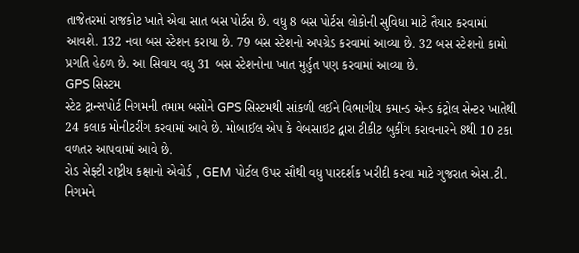તાજેતરમાં રાજકોટ ખાતે એવા સાત બસ પોર્ટસ છે. વધુ 8 બસ પોર્ટસ લોકોની સુવિધા માટે તૈયાર કરવામાં આવશે. 132 નવા બસ સ્ટેશન કરાયા છે. 79 બસ સ્ટેશનો અપગ્રેડ કરવામાં આવ્યા છે. 32 બસ સ્ટેશનો કામો પ્રગતિ હેઠળ છે. આ સિવાય વધુ 31 બસ સ્ટેશનોના ખાત મુર્હુત પણ કરવામાં આવ્યા છે.
GPS સિસ્ટમ
સ્ટેટ ટ્રાન્સપોર્ટ નિગમની તમામ બસોને GPS સિસ્ટમથી સાંકળી લઈને વિભાગીય કમાન્ડ એન્ડ કંટ્રોલ સેન્ટર ખાતેથી 24 કલાક મોનીટરીંગ કરવામાં આવે છે. મોબાઈલ એપ કે વેબસાઇટ દ્વારા ટીકીટ બુકીંગ કરાવનારને 8થી 10 ટકા વળતર આપવામાં આવે છે.
રોડ સેફ્ટી રાષ્ટ્રીય કક્ષાનો એવોર્ડ , GEM પોર્ટલ ઉપર સૌથી વધુ પારદર્શક ખરીદી કરવા માટે ગુજરાત એસ.ટી. નિગમને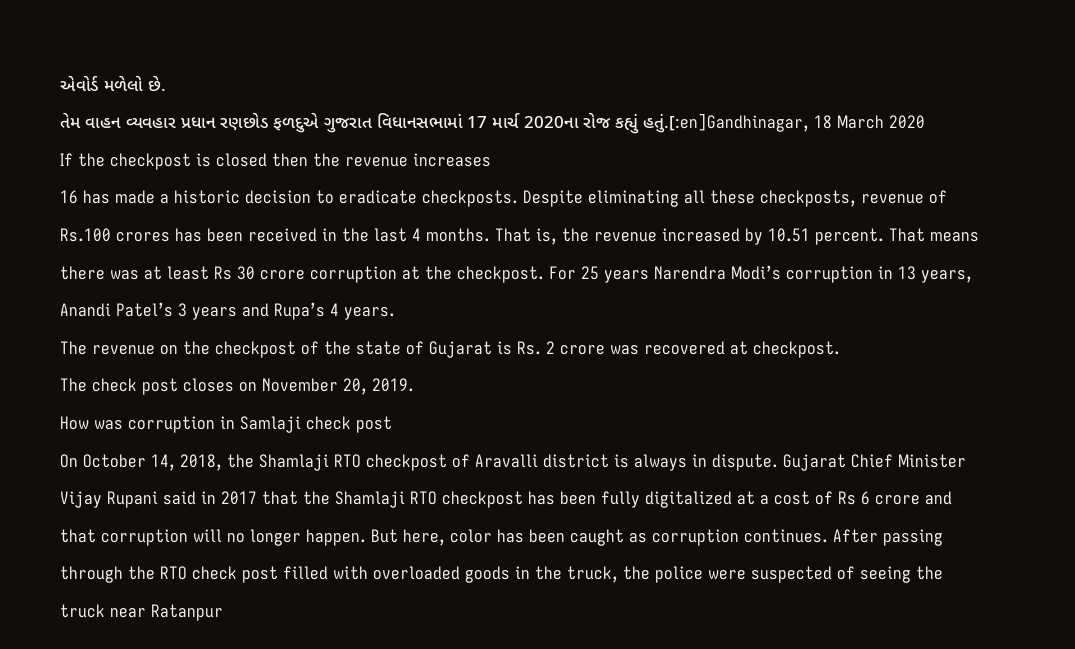એવોર્ડ મળેલો છે.
તેમ વાહન વ્યવહાર પ્રધાન રણછોડ ફળદુએ ગુજરાત વિધાનસભામાં 17 માર્ચ 2020ના રોજ કહ્યું હતું.[:en]Gandhinagar, 18 March 2020
If the checkpost is closed then the revenue increases
16 has made a historic decision to eradicate checkposts. Despite eliminating all these checkposts, revenue of Rs.100 crores has been received in the last 4 months. That is, the revenue increased by 10.51 percent. That means there was at least Rs 30 crore corruption at the checkpost. For 25 years Narendra Modi’s corruption in 13 years, Anandi Patel’s 3 years and Rupa’s 4 years.
The revenue on the checkpost of the state of Gujarat is Rs. 2 crore was recovered at checkpost.
The check post closes on November 20, 2019.
How was corruption in Samlaji check post
On October 14, 2018, the Shamlaji RTO checkpost of Aravalli district is always in dispute. Gujarat Chief Minister Vijay Rupani said in 2017 that the Shamlaji RTO checkpost has been fully digitalized at a cost of Rs 6 crore and that corruption will no longer happen. But here, color has been caught as corruption continues. After passing through the RTO check post filled with overloaded goods in the truck, the police were suspected of seeing the truck near Ratanpur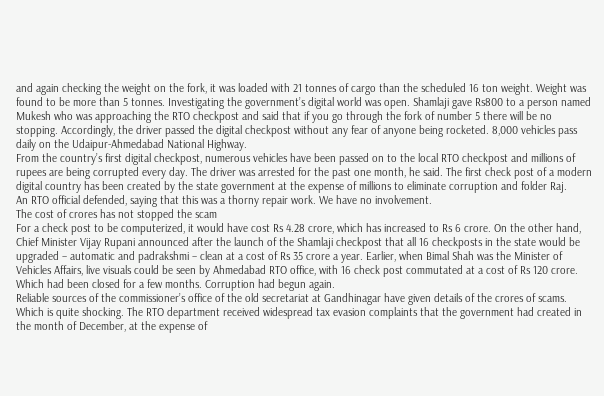and again checking the weight on the fork, it was loaded with 21 tonnes of cargo than the scheduled 16 ton weight. Weight was found to be more than 5 tonnes. Investigating the government’s digital world was open. Shamlaji gave Rs800 to a person named Mukesh who was approaching the RTO checkpost and said that if you go through the fork of number 5 there will be no stopping. Accordingly, the driver passed the digital checkpost without any fear of anyone being rocketed. 8,000 vehicles pass daily on the Udaipur-Ahmedabad National Highway.
From the country’s first digital checkpost, numerous vehicles have been passed on to the local RTO checkpost and millions of rupees are being corrupted every day. The driver was arrested for the past one month, he said. The first check post of a modern digital country has been created by the state government at the expense of millions to eliminate corruption and folder Raj.
An RTO official defended, saying that this was a thorny repair work. We have no involvement.
The cost of crores has not stopped the scam
For a check post to be computerized, it would have cost Rs 4.28 crore, which has increased to Rs 6 crore. On the other hand, Chief Minister Vijay Rupani announced after the launch of the Shamlaji checkpost that all 16 checkposts in the state would be upgraded – automatic and padrakshmi – clean at a cost of Rs 35 crore a year. Earlier, when Bimal Shah was the Minister of Vehicles Affairs, live visuals could be seen by Ahmedabad RTO office, with 16 check post commutated at a cost of Rs 120 crore. Which had been closed for a few months. Corruption had begun again.
Reliable sources of the commissioner’s office of the old secretariat at Gandhinagar have given details of the crores of scams. Which is quite shocking. The RTO department received widespread tax evasion complaints that the government had created in the month of December, at the expense of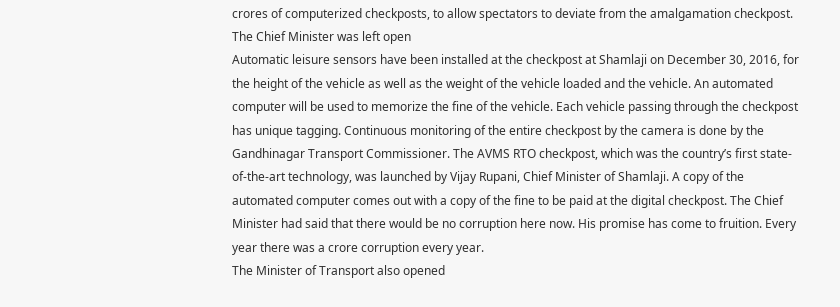crores of computerized checkposts, to allow spectators to deviate from the amalgamation checkpost.
The Chief Minister was left open
Automatic leisure sensors have been installed at the checkpost at Shamlaji on December 30, 2016, for the height of the vehicle as well as the weight of the vehicle loaded and the vehicle. An automated computer will be used to memorize the fine of the vehicle. Each vehicle passing through the checkpost has unique tagging. Continuous monitoring of the entire checkpost by the camera is done by the Gandhinagar Transport Commissioner. The AVMS RTO checkpost, which was the country’s first state-of-the-art technology, was launched by Vijay Rupani, Chief Minister of Shamlaji. A copy of the automated computer comes out with a copy of the fine to be paid at the digital checkpost. The Chief Minister had said that there would be no corruption here now. His promise has come to fruition. Every year there was a crore corruption every year.
The Minister of Transport also opened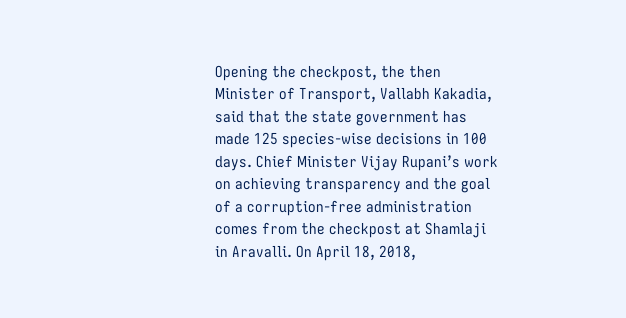Opening the checkpost, the then Minister of Transport, Vallabh Kakadia, said that the state government has made 125 species-wise decisions in 100 days. Chief Minister Vijay Rupani’s work on achieving transparency and the goal of a corruption-free administration comes from the checkpost at Shamlaji in Aravalli. On April 18, 2018,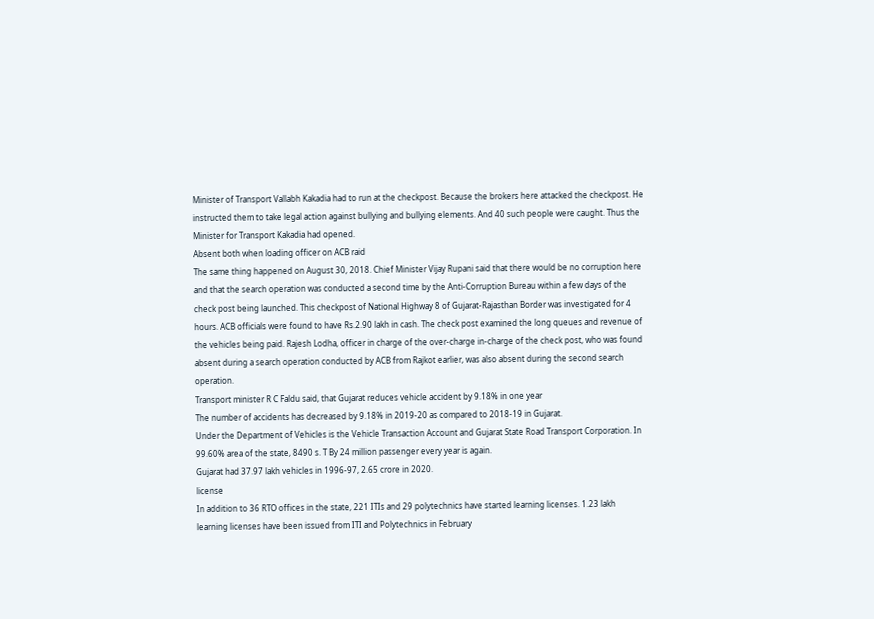Minister of Transport Vallabh Kakadia had to run at the checkpost. Because the brokers here attacked the checkpost. He instructed them to take legal action against bullying and bullying elements. And 40 such people were caught. Thus the Minister for Transport Kakadia had opened.
Absent both when loading officer on ACB raid
The same thing happened on August 30, 2018. Chief Minister Vijay Rupani said that there would be no corruption here and that the search operation was conducted a second time by the Anti-Corruption Bureau within a few days of the check post being launched. This checkpost of National Highway 8 of Gujarat-Rajasthan Border was investigated for 4 hours. ACB officials were found to have Rs.2.90 lakh in cash. The check post examined the long queues and revenue of the vehicles being paid. Rajesh Lodha, officer in charge of the over-charge in-charge of the check post, who was found absent during a search operation conducted by ACB from Rajkot earlier, was also absent during the second search operation.
Transport minister R C Faldu said, that Gujarat reduces vehicle accident by 9.18% in one year
The number of accidents has decreased by 9.18% in 2019-20 as compared to 2018-19 in Gujarat.
Under the Department of Vehicles is the Vehicle Transaction Account and Gujarat State Road Transport Corporation. In 99.60% area of the state, 8490 s. T By 24 million passenger every year is again.
Gujarat had 37.97 lakh vehicles in 1996-97, 2.65 crore in 2020.
license
In addition to 36 RTO offices in the state, 221 ITIs and 29 polytechnics have started learning licenses. 1.23 lakh learning licenses have been issued from ITI and Polytechnics in February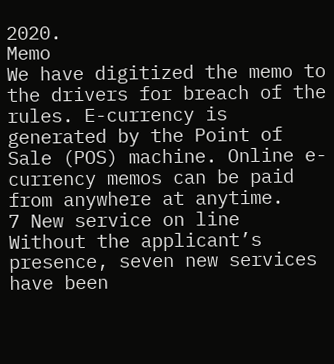2020.
Memo
We have digitized the memo to the drivers for breach of the rules. E-currency is generated by the Point of Sale (POS) machine. Online e-currency memos can be paid from anywhere at anytime.
7 New service on line
Without the applicant’s presence, seven new services have been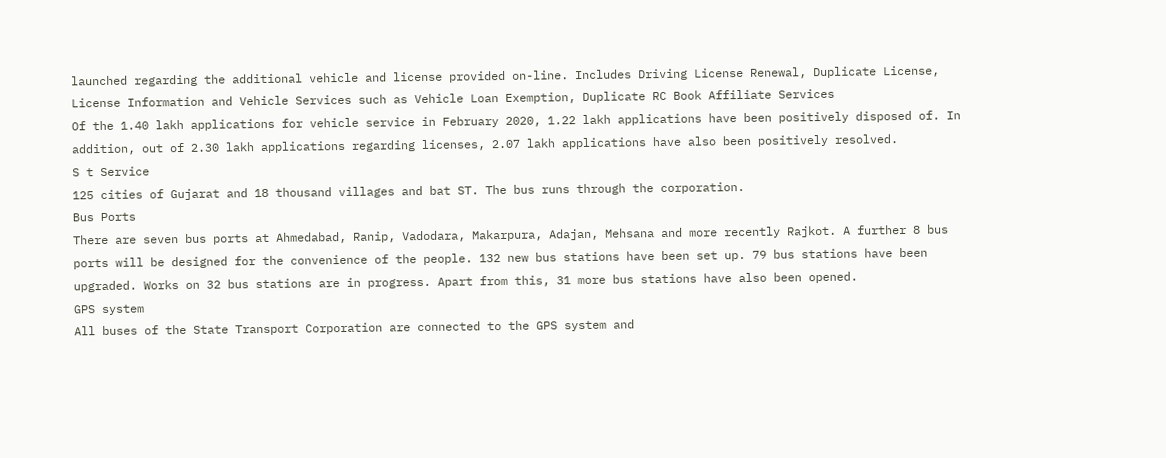launched regarding the additional vehicle and license provided on-line. Includes Driving License Renewal, Duplicate License, License Information and Vehicle Services such as Vehicle Loan Exemption, Duplicate RC Book Affiliate Services
Of the 1.40 lakh applications for vehicle service in February 2020, 1.22 lakh applications have been positively disposed of. In addition, out of 2.30 lakh applications regarding licenses, 2.07 lakh applications have also been positively resolved.
S t Service
125 cities of Gujarat and 18 thousand villages and bat ST. The bus runs through the corporation.
Bus Ports
There are seven bus ports at Ahmedabad, Ranip, Vadodara, Makarpura, Adajan, Mehsana and more recently Rajkot. A further 8 bus ports will be designed for the convenience of the people. 132 new bus stations have been set up. 79 bus stations have been upgraded. Works on 32 bus stations are in progress. Apart from this, 31 more bus stations have also been opened.
GPS system
All buses of the State Transport Corporation are connected to the GPS system and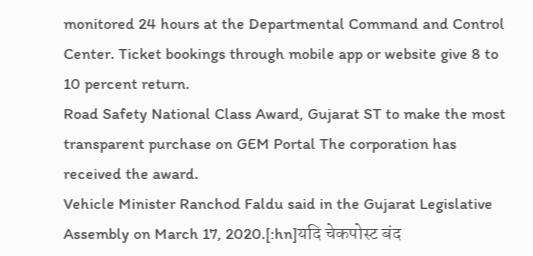monitored 24 hours at the Departmental Command and Control Center. Ticket bookings through mobile app or website give 8 to 10 percent return.
Road Safety National Class Award, Gujarat ST to make the most transparent purchase on GEM Portal The corporation has received the award.
Vehicle Minister Ranchod Faldu said in the Gujarat Legislative Assembly on March 17, 2020.[:hn]यदि चेकपोस्ट बंद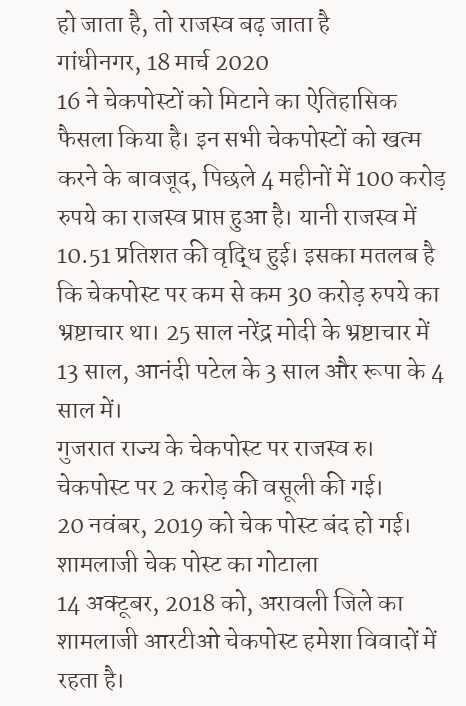हो जाता है, तो राजस्व बढ़ जाता है
गांधीनगर, 18 मार्च 2020
16 ने चेकपोस्टों को मिटाने का ऐतिहासिक फैसला किया है। इन सभी चेकपोस्टों को खत्म करने के बावजूद, पिछले 4 महीनों में 100 करोड़ रुपये का राजस्व प्राप्त हुआ है। यानी राजस्व में 10.51 प्रतिशत की वृद्धि हुई। इसका मतलब है कि चेकपोस्ट पर कम से कम 30 करोड़ रुपये का भ्रष्टाचार था। 25 साल नरेंद्र मोदी के भ्रष्टाचार में 13 साल, आनंदी पटेल के 3 साल और रूपा के 4 साल में।
गुजरात राज्य के चेकपोस्ट पर राजस्व रु। चेकपोस्ट पर 2 करोड़ की वसूली की गई।
20 नवंबर, 2019 को चेक पोस्ट बंद हो गई।
शामलाजी चेक पोस्ट का गोटाला
14 अक्टूबर, 2018 को, अरावली जिले का शामलाजी आरटीओ चेकपोस्ट हमेशा विवादों में रहता है।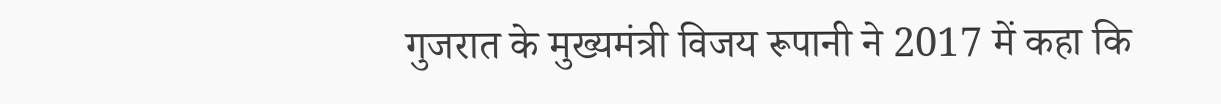गुजरात के मुख्यमंत्री विजय रूपानी ने 2017 में कहा कि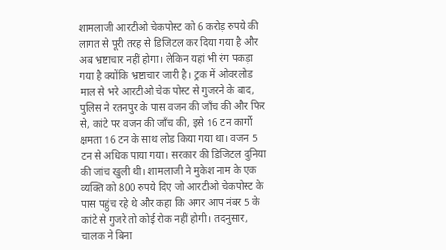शामलाजी आरटीओ चेकपोस्ट को 6 करोड़ रुपये की लागत से पूरी तरह से डिजिटल कर दिया गया है और अब भ्रष्टाचार नहीं होगा। लेकिन यहां भी रंग पकड़ा गया है क्योंकि भ्रष्टाचार जारी है। ट्रक में ओवरलोड माल से भरे आरटीओ चेक पोस्ट से गुजरने के बाद, पुलिस ने रतनपुर के पास वजन की जाँच की और फिर से, कांटे पर वजन की जाँच की, इसे 16 टन कार्गो क्षमता 16 टन के साथ लोड किया गया था। वजन 5 टन से अधिक पाया गया। सरकार की डिजिटल दुनिया की जांच खुली थी। शामलाजी ने मुकेश नाम के एक व्यक्ति को 800 रुपये दिए जो आरटीओ चेकपोस्ट के पास पहुंच रहे थे और कहा कि अगर आप नंबर 5 के कांटे से गुजरे तो कोई रोक नहीं होगी। तदनुसार, चालक ने बिना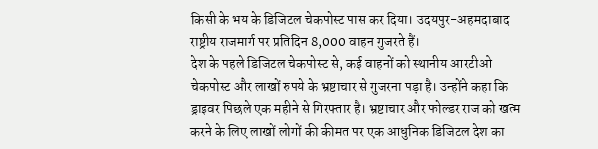किसी के भय के डिजिटल चेकपोस्ट पास कर दिया। उदयपुर-अहमदाबाद राष्ट्रीय राजमार्ग पर प्रतिदिन 8,000 वाहन गुजरते हैं।
देश के पहले डिजिटल चेकपोस्ट से, कई वाहनों को स्थानीय आरटीओ चेकपोस्ट और लाखों रुपये के भ्रष्टाचार से गुजरना पड़ा है। उन्होंने कहा कि ड्राइवर पिछले एक महीने से गिरफ्तार है। भ्रष्टाचार और फोल्डर राज को खत्म करने के लिए लाखों लोगों की कीमत पर एक आधुनिक डिजिटल देश का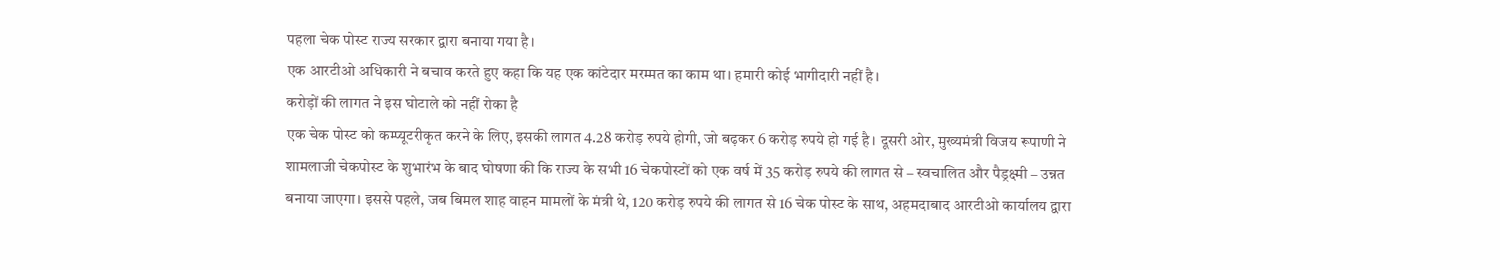पहला चेक पोस्ट राज्य सरकार द्वारा बनाया गया है।
एक आरटीओ अधिकारी ने बचाव करते हुए कहा कि यह एक कांटेदार मरम्मत का काम था। हमारी कोई भागीदारी नहीं है।
करोड़ों की लागत ने इस घोटाले को नहीं रोका है
एक चेक पोस्ट को कम्प्यूटरीकृत करने के लिए, इसकी लागत 4.28 करोड़ रुपये होगी, जो बढ़कर 6 करोड़ रुपये हो गई है। दूसरी ओर, मुख्यमंत्री विजय रूपाणी ने शामलाजी चेकपोस्ट के शुभारंभ के बाद घोषणा की कि राज्य के सभी 16 चेकपोस्टों को एक वर्ष में 35 करोड़ रुपये की लागत से – स्वचालित और पैड्रक्ष्मी – उन्नत बनाया जाएगा। इससे पहले, जब बिमल शाह वाहन मामलों के मंत्री थे, 120 करोड़ रुपये की लागत से 16 चेक पोस्ट के साथ, अहमदाबाद आरटीओ कार्यालय द्वारा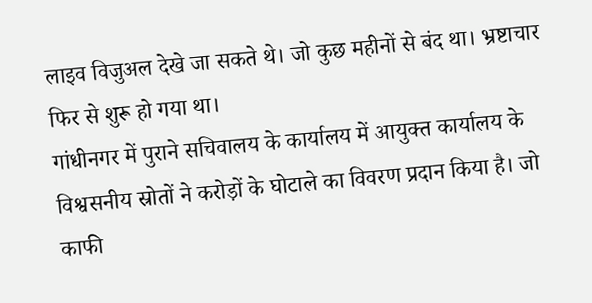लाइव विजुअल देखे जा सकते थे। जो कुछ महीनों से बंद था। भ्रष्टाचार फिर से शुरू हो गया था।
गांधीनगर में पुराने सचिवालय के कार्यालय में आयुक्त कार्यालय के विश्वसनीय स्रोतों ने करोड़ों के घोटाले का विवरण प्रदान किया है। जो काफी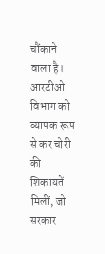चौंकाने वाला है। आरटीओ विभाग को व्यापक रूप से कर चोरी की शिकायतें मिलीं, जो सरकार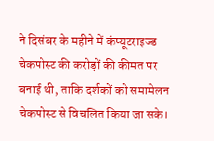ने दिसंबर के महीने में कंप्यूटराइज्ड चेकपोस्ट की करोड़ों की कीमत पर बनाई थी, ताकि दर्शकों को समामेलन चेकपोस्ट से विचलित किया जा सके।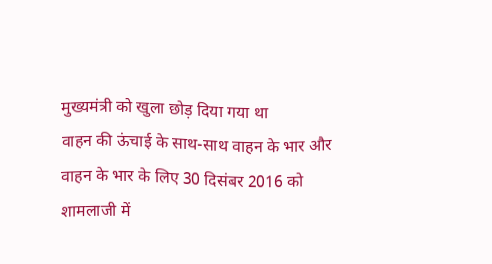मुख्यमंत्री को खुला छोड़ दिया गया था
वाहन की ऊंचाई के साथ-साथ वाहन के भार और वाहन के भार के लिए 30 दिसंबर 2016 को शामलाजी में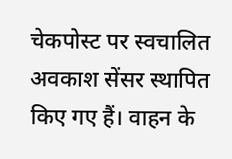चेकपोस्ट पर स्वचालित अवकाश सेंसर स्थापित किए गए हैं। वाहन के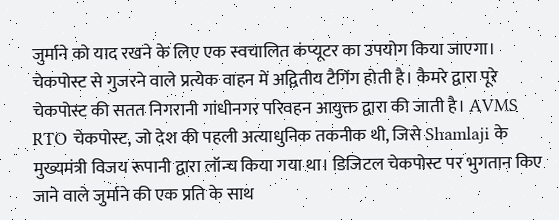जुर्माने को याद रखने के लिए एक स्वचालित कंप्यूटर का उपयोग किया जाएगा। चेकपोस्ट से गुजरने वाले प्रत्येक वाहन में अद्वितीय टैगिंग होती है। कैमरे द्वारा पूरे चेकपोस्ट की सतत निगरानी गांधीनगर परिवहन आयुक्त द्वारा की जाती है। AVMS RTO चेकपोस्ट, जो देश की पहली अत्याधुनिक तकनीक थी, जिसे Shamlaji के मुख्यमंत्री विजय रूपानी द्वारा लॉन्च किया गया था। डिजिटल चेकपोस्ट पर भुगतान किए जाने वाले जुर्माने की एक प्रति के साथ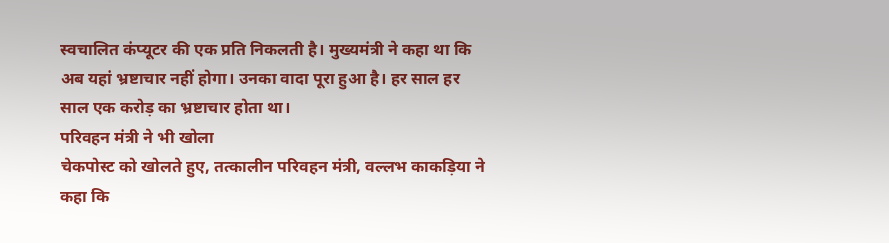स्वचालित कंप्यूटर की एक प्रति निकलती है। मुख्यमंत्री ने कहा था कि अब यहां भ्रष्टाचार नहीं होगा। उनका वादा पूरा हुआ है। हर साल हर साल एक करोड़ का भ्रष्टाचार होता था।
परिवहन मंत्री ने भी खोला
चेकपोस्ट को खोलते हुए, तत्कालीन परिवहन मंत्री, वल्लभ काकड़िया ने कहा कि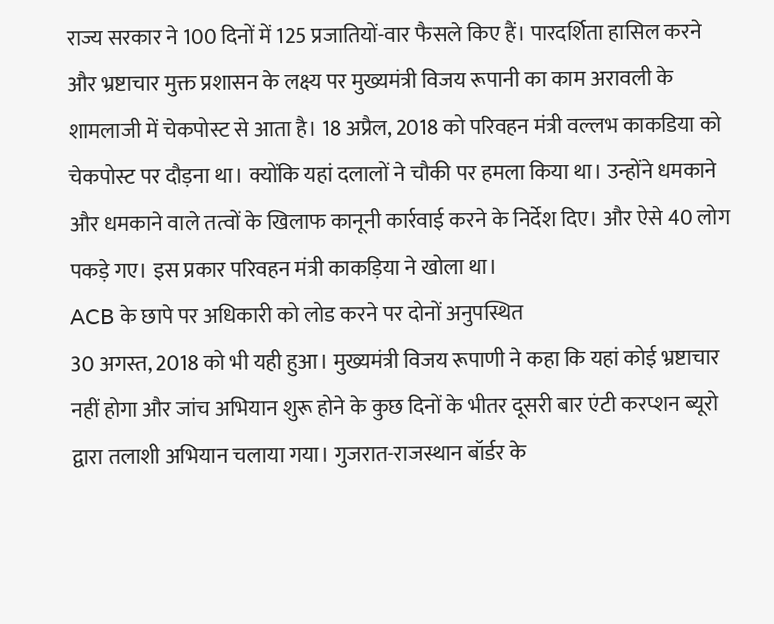राज्य सरकार ने 100 दिनों में 125 प्रजातियों-वार फैसले किए हैं। पारदर्शिता हासिल करने और भ्रष्टाचार मुक्त प्रशासन के लक्ष्य पर मुख्यमंत्री विजय रूपानी का काम अरावली के शामलाजी में चेकपोस्ट से आता है। 18 अप्रैल, 2018 को परिवहन मंत्री वल्लभ काकडिया को चेकपोस्ट पर दौड़ना था। क्योंकि यहां दलालों ने चौकी पर हमला किया था। उन्होंने धमकाने और धमकाने वाले तत्वों के खिलाफ कानूनी कार्रवाई करने के निर्देश दिए। और ऐसे 40 लोग पकड़े गए। इस प्रकार परिवहन मंत्री काकड़िया ने खोला था।
ACB के छापे पर अधिकारी को लोड करने पर दोनों अनुपस्थित
30 अगस्त, 2018 को भी यही हुआ। मुख्यमंत्री विजय रूपाणी ने कहा कि यहां कोई भ्रष्टाचार नहीं होगा और जांच अभियान शुरू होने के कुछ दिनों के भीतर दूसरी बार एंटी करप्शन ब्यूरो द्वारा तलाशी अभियान चलाया गया। गुजरात-राजस्थान बॉर्डर के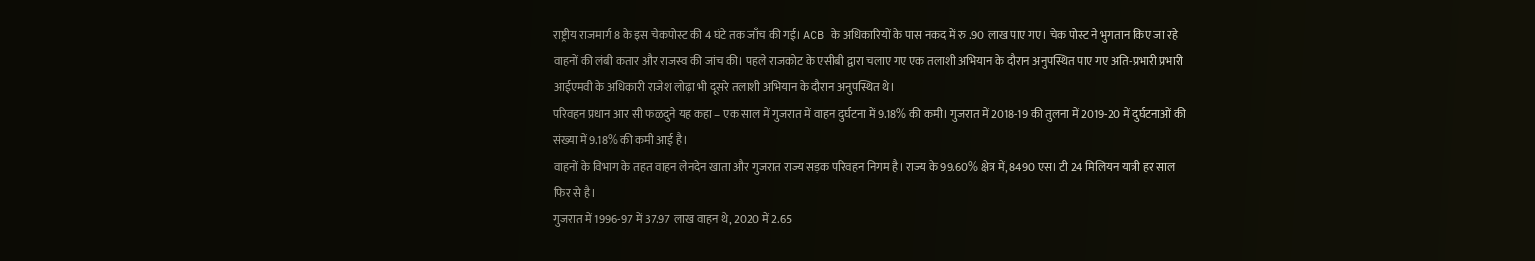राष्ट्रीय राजमार्ग 8 के इस चेकपोस्ट की 4 घंटे तक जाँच की गई। ACB के अधिकारियों के पास नकद में रु .90 लाख पाए गए। चेक पोस्ट ने भुगतान किए जा रहे वाहनों की लंबी कतार और राजस्व की जांच की। पहले राजकोट के एसीबी द्वारा चलाए गए एक तलाशी अभियान के दौरान अनुपस्थित पाए गए अति-प्रभारी प्रभारी आईएमवी के अधिकारी राजेश लोढ़ा भी दूसरे तलाशी अभियान के दौरान अनुपस्थित थे।
परिवहन प्रधान आर सी फळदुने यह कहा – एक साल में गुजरात में वाहन दुर्घटना में 9.18% की कमी। गुजरात में 2018-19 की तुलना में 2019-20 में दुर्घटनाओं की संख्या में 9.18% की कमी आई है।
वाहनों के विभाग के तहत वाहन लेनदेन खाता और गुजरात राज्य सड़क परिवहन निगम है। राज्य के 99.60% क्षेत्र में, 8490 एस। टी 24 मिलियन यात्री हर साल फिर से है।
गुजरात में 1996-97 में 37.97 लाख वाहन थे, 2020 में 2.65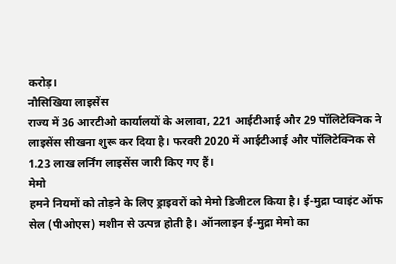करोड़।
नौसिखिया लाइसेंस
राज्य में 36 आरटीओ कार्यालयों के अलावा, 221 आईटीआई और 29 पॉलिटेक्निक ने लाइसेंस सीखना शुरू कर दिया है। फरवरी 2020 में आईटीआई और पॉलिटेक्निक से 1.23 लाख लर्निंग लाइसेंस जारी किए गए हैं।
मेमो
हमने नियमों को तोड़ने के लिए ड्राइवरों को मेमो डिजीटल किया है। ई-मुद्रा प्वाइंट ऑफ सेल (पीओएस) मशीन से उत्पन्न होती है। ऑनलाइन ई-मुद्रा मेमो का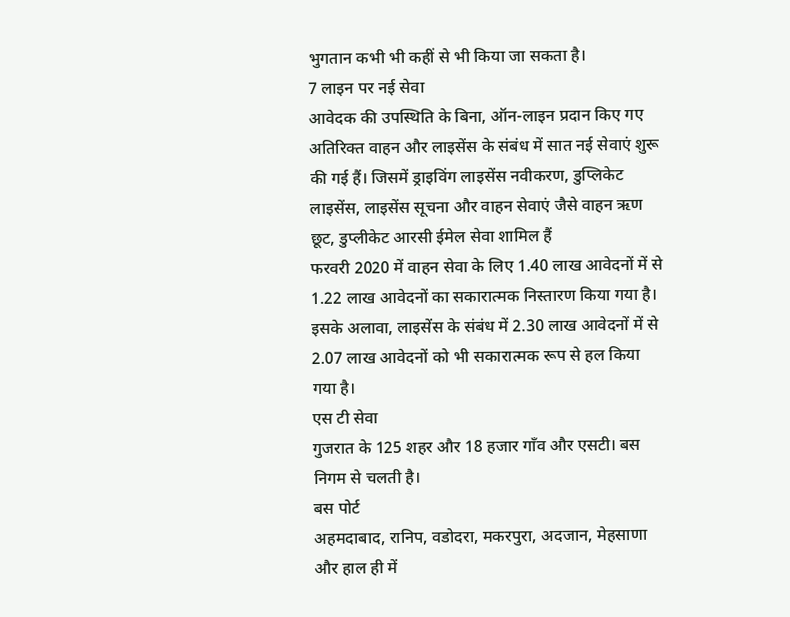भुगतान कभी भी कहीं से भी किया जा सकता है।
7 लाइन पर नई सेवा
आवेदक की उपस्थिति के बिना, ऑन-लाइन प्रदान किए गए अतिरिक्त वाहन और लाइसेंस के संबंध में सात नई सेवाएं शुरू की गई हैं। जिसमें ड्राइविंग लाइसेंस नवीकरण, डुप्लिकेट लाइसेंस, लाइसेंस सूचना और वाहन सेवाएं जैसे वाहन ऋण छूट, डुप्लीकेट आरसी ईमेल सेवा शामिल हैं
फरवरी 2020 में वाहन सेवा के लिए 1.40 लाख आवेदनों में से 1.22 लाख आवेदनों का सकारात्मक निस्तारण किया गया है। इसके अलावा, लाइसेंस के संबंध में 2.30 लाख आवेदनों में से 2.07 लाख आवेदनों को भी सकारात्मक रूप से हल किया गया है।
एस टी सेवा
गुजरात के 125 शहर और 18 हजार गाँव और एसटी। बस निगम से चलती है।
बस पोर्ट
अहमदाबाद, रानिप, वडोदरा, मकरपुरा, अदजान, मेहसाणा और हाल ही में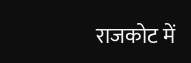राजकोट में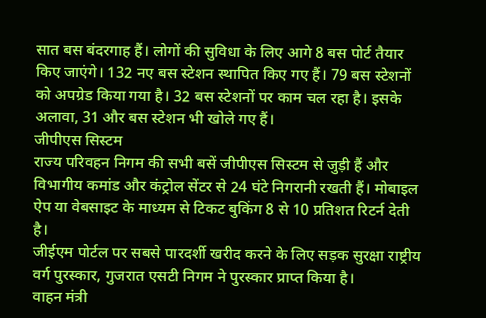सात बस बंदरगाह हैं। लोगों की सुविधा के लिए आगे 8 बस पोर्ट तैयार किए जाएंगे। 132 नए बस स्टेशन स्थापित किए गए हैं। 79 बस स्टेशनों को अपग्रेड किया गया है। 32 बस स्टेशनों पर काम चल रहा है। इसके अलावा, 31 और बस स्टेशन भी खोले गए हैं।
जीपीएस सिस्टम
राज्य परिवहन निगम की सभी बसें जीपीएस सिस्टम से जुड़ी हैं और विभागीय कमांड और कंट्रोल सेंटर से 24 घंटे निगरानी रखती हैं। मोबाइल ऐप या वेबसाइट के माध्यम से टिकट बुकिंग 8 से 10 प्रतिशत रिटर्न देती है।
जीईएम पोर्टल पर सबसे पारदर्शी खरीद करने के लिए सड़क सुरक्षा राष्ट्रीय वर्ग पुरस्कार, गुजरात एसटी निगम ने पुरस्कार प्राप्त किया है।
वाहन मंत्री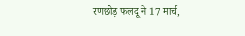रणछोड़ फलदू ने 17 मार्च,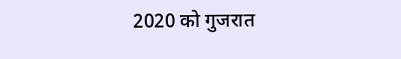2020 को गुजरात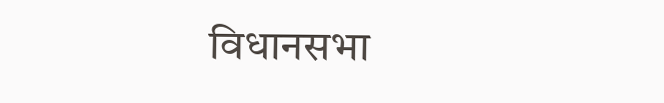विधानसभा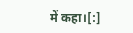में कहा।[:]